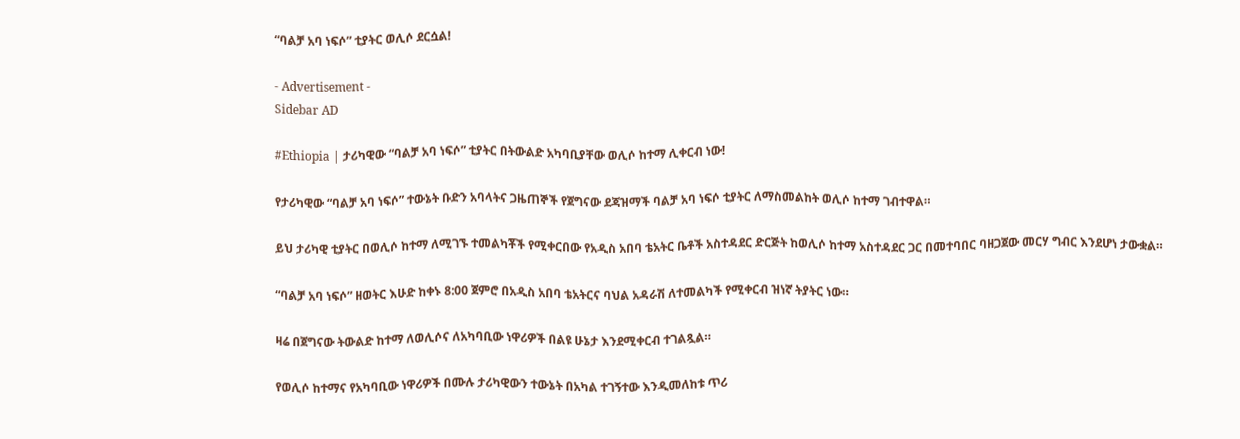“ባልቻ አባ ነፍሶ” ቲያትር ወሊሶ ደርሷል!

- Advertisement -
Sidebar AD

#Ethiopia | ታሪካዊው “ባልቻ አባ ነፍሶ” ቲያትር በትውልድ አካባቢያቸው ወሊሶ ከተማ ሊቀርብ ነው!

የታሪካዊው “ባልቻ አባ ነፍሶ” ተውኔት ቡድን አባላትና ጋዜጠኞች የጀግናው ደጃዝማች ባልቻ አባ ነፍሶ ቲያትር ለማስመልከት ወሊሶ ከተማ ገብተዋል።

ይህ ታሪካዊ ቲያትር በወሊሶ ከተማ ለሚገኙ ተመልካቾች የሚቀርበው የአዲስ አበባ ቴአትር ቤቶች አስተዳደር ድርጅት ከወሊሶ ከተማ አስተዳደር ጋር በመተባበር ባዘጋጀው መርሃ ግብር እንደሆነ ታውቋል።

“ባልቻ አባ ነፍሶ” ዘወትር እሁድ ከቀኑ 8:00 ጀምሮ በአዲስ አበባ ቴአትርና ባህል አዳራሽ ለተመልካች የሚቀርብ ዝነኛ ትያትር ነው።

ዛሬ በጀግናው ትውልድ ከተማ ለወሊሶና ለአካባቢው ነዋሪዎች በልዩ ሁኔታ እንደሚቀርብ ተገልጿል።

የወሊሶ ከተማና የአካባቢው ነዋሪዎች በሙሉ ታሪካዊውን ተውኔት በአካል ተገኝተው እንዲመለከቱ ጥሪ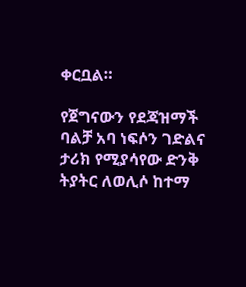ቀርቧል።

የጀግናውን የደጃዝማች ባልቻ አባ ነፍሶን ገድልና ታሪክ የሚያሳየው ድንቅ ትያትር ለወሊሶ ከተማ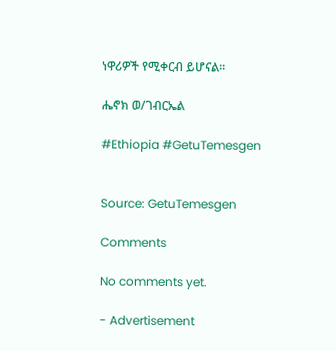ነዋሪዎች የሚቀርብ ይሆናል።

ሔኖክ ወ/ገብርኤል

#Ethiopia #GetuTemesgen


Source: GetuTemesgen

Comments

No comments yet.

- Advertisement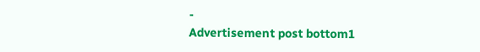-
Advertisement post bottom1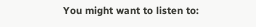You might want to listen to: